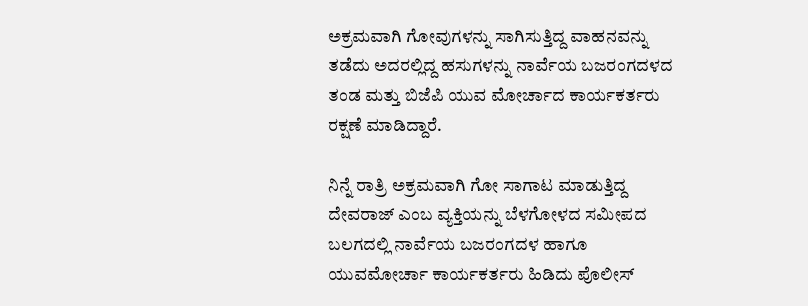ಅಕ್ರಮವಾಗಿ ಗೋವುಗಳನ್ನು ಸಾಗಿಸುತ್ತಿದ್ದ ವಾಹನವನ್ನು ತಡೆದು ಅದರಲ್ಲಿದ್ದ ಹಸುಗಳನ್ನು ನಾರ್ವೆಯ ಬಜರಂಗದಳದ ತಂಡ ಮತ್ತು ಬಿಜೆಪಿ ಯುವ ಮೋರ್ಚಾದ ಕಾರ್ಯಕರ್ತರು ರಕ್ಷಣೆ ಮಾಡಿದ್ದಾರೆ.

ನಿನ್ನೆ ರಾತ್ರಿ ಅಕ್ರಮವಾಗಿ ಗೋ ಸಾಗಾಟ ಮಾಡುತ್ತಿದ್ದ ದೇವರಾಜ್ ಎಂಬ ವ್ಯಕ್ತಿಯನ್ನು ಬೆಳಗೋಳದ ಸಮೀಪದ ಬಲಗದಲ್ಲಿ ನಾರ್ವೆಯ ಬಜರಂಗದಳ ಹಾಗೂ ಯುವಮೋರ್ಚಾ ಕಾರ್ಯಕರ್ತರು ಹಿಡಿದು ಪೊಲೀಸ್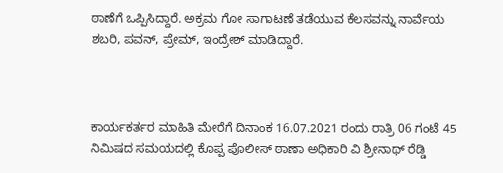ಠಾಣೆಗೆ ಒಪ್ಪಿಸಿದ್ದಾರೆ. ಅಕ್ರಮ ಗೋ ಸಾಗಾಟಣೆ ತಡೆಯುವ ಕೆಲಸವನ್ನು ನಾರ್ವೆಯ ಶಬರಿ, ಪವನ್, ಪ್ರೇಮ್, ಇಂದ್ರೇಶ್ ಮಾಡಿದ್ದಾರೆ.



ಕಾರ್ಯಕರ್ತರ ಮಾಹಿತಿ ಮೇರೆಗೆ ದಿನಾಂಕ 16.07.2021 ರಂದು ರಾತ್ರಿ 06 ಗಂಟೆ 45 ನಿಮಿಷದ ಸಮಯದಲ್ಲಿ ಕೊಪ್ಪ ಪೊಲೀಸ್ ಠಾಣಾ ಅಧಿಕಾರಿ ವಿ ಶ್ರೀನಾಥ್ ರೆಡ್ಡಿ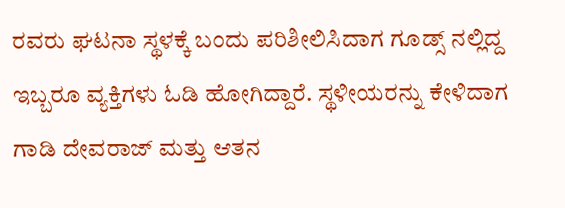ರವರು ಘಟನಾ ಸ್ಥಳಕ್ಕೆ ಬಂದು ಪರಿಶೀಲಿಸಿದಾಗ ಗೂಡ್ಸ್ ನಲ್ಲಿದ್ದ ಇಬ್ಬರೂ ವ್ಯಕ್ತಿಗಳು ಓಡಿ ಹೋಗಿದ್ದಾರೆ. ಸ್ಥಳೀಯರನ್ನು ಕೇಳಿದಾಗ ಗಾಡಿ ದೇವರಾಜ್ ಮತ್ತು ಆತನ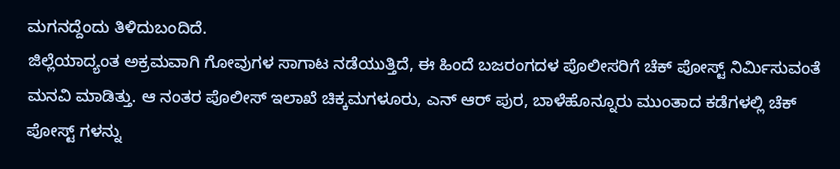ಮಗನದ್ದೆಂದು ತಿಳಿದುಬಂದಿದೆ.
ಜಿಲ್ಲೆಯಾದ್ಯಂತ ಅಕ್ರಮವಾಗಿ ಗೋವುಗಳ ಸಾಗಾಟ ನಡೆಯುತ್ತಿದೆ, ಈ ಹಿಂದೆ ಬಜರಂಗದಳ ಪೊಲೀಸರಿಗೆ ಚೆಕ್ ಪೋಸ್ಟ್ ನಿರ್ಮಿಸುವಂತೆ ಮನವಿ ಮಾಡಿತ್ತು. ಆ ನಂತರ ಪೊಲೀಸ್ ಇಲಾಖೆ ಚಿಕ್ಕಮಗಳೂರು, ಎನ್ ಆರ್ ಪುರ, ಬಾಳೆಹೊನ್ನೂರು ಮುಂತಾದ ಕಡೆಗಳಲ್ಲಿ ಚೆಕ್ ಪೋಸ್ಟ್ ಗಳನ್ನು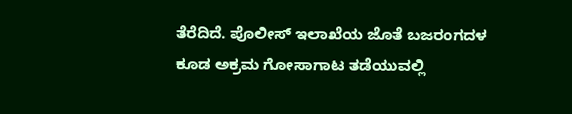ತೆರೆದಿದೆ. ಪೊಲೀಸ್ ಇಲಾಖೆಯ ಜೊತೆ ಬಜರಂಗದಳ ಕೂಡ ಅಕ್ರಮ ಗೋಸಾಗಾಟ ತಡೆಯುವಲ್ಲಿ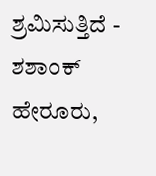ಶ್ರಮಿಸುತ್ತಿದೆ - ಶಶಾಂಕ್ ಹೇರೂರು,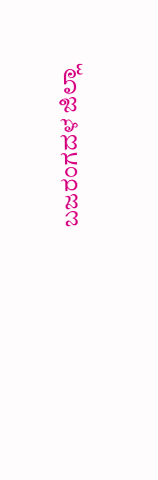ಬಜರಂಗದಳ ಜಿಲ್ಲಾ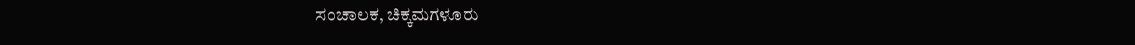ಸಂಚಾಲಕ, ಚಿಕ್ಕಮಗಳೂರು